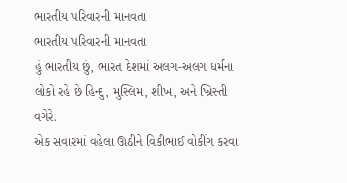ભારતીય પરિવારની માનવતા
ભારતીય પરિવારની માનવતા
હું ભારતીય છું, ભારત દેશમાં અલગ-અલગ ધર્મના લોકો રહે છે હિન્દુ, મુસ્લિમ, શીખ, અને ખ્રિસ્તી વગેરે.
એક સવારમાં વહેલા ઊઠીને વિકીભાઈ વોકીંગ કરવા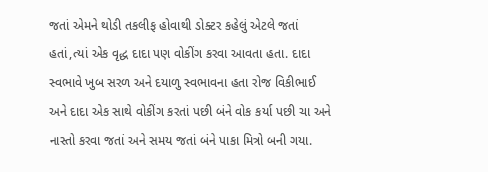જતાં એમને થોડી તકલીફ હોવાથી ડોક્ટર કહેલું એટલે જતાં હતાં,ત્યાં એક વૃદ્ધ દાદા પણ વોકીંગ કરવા આવતા હતા. દાદા સ્વભાવે ખુબ સરળ અને દયાળુ સ્વભાવના હતા રોજ વિકીભાઈ અને દાદા એક સાથે વોકીંગ કરતાં પછી બંને વોક કર્યા પછી ચા અને નાસ્તો કરવા જતાં અને સમય જતાં બંને પાકા મિત્રો બની ગયા.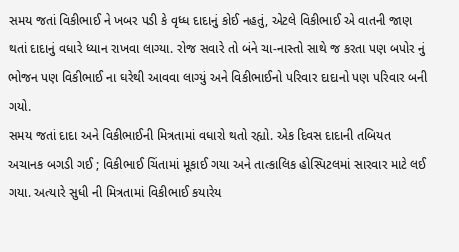સમય જતાં વિકીભાઈ ને ખબર પડી કે વૃધ્ધ દાદાનું કોઈ નહતું, એટલે વિકીભાઈ એ વાતની જાણ થતાં દાદાનું વધારે ધ્યાન રાખવા લાગ્યા. રોજ સવારે તો બંને ચા-નાસ્તો સાથે જ કરતા પણ બપોર નું ભોજન પણ વિકીભાઈ ના ઘરેથી આવવા લાગ્યું અને વિકીભાઈનો પરિવાર દાદાનો પણ પરિવાર બની ગયો.
સમય જતાં દાદા અને વિકીભાઈની મિત્રતામાં વધારો થતો રહ્યો. એક દિવસ દાદાની તબિયત અચાનક બગડી ગઈ ; વિકીભાઈ ચિંતામાં મૂકાઈ ગયા અને તાત્કાલિક હોસ્પિટલમાં સારવાર માટે લઈ ગયા. અત્યારે સુધી ની મિત્રતામાં વિકીભાઈ કયારેય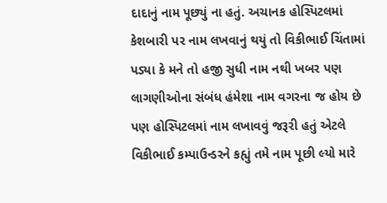દાદાનું નામ પૂછ્યું ના હતું. અચાનક હોસ્પિટલમાં કેશબારી પર નામ લખવાનું થયું તો વિકીભાઈ ચિંતામાં પડ્યા કે મને તો હજી સુધી નામ નથી ખબર પણ લાગણીઓના સંબંધ હંમેશા નામ વગરના જ હોય છે પણ હોસ્પિટલમાં નામ લખાવવું જરૂરી હતું એટલે વિકીભાઈ કમ્પાઉન્ડરને કહ્યું તમે નામ પૂછી લ્યો મારે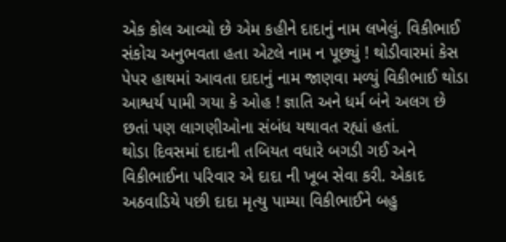એક કોલ આવ્યો છે એમ કહીને દાદાનું નામ લખેલું. વિકીભાઈ સંકોચ અનુભવતા હતા એટલે નામ ન પૂછ્યું ! થોડીવારમાં કેસ પેપર હાથમાં આવતા દાદાનું નામ જાણવા મળ્યું વિકીભાઈ થોડા આશ્વર્ય પામી ગયા કે ઓહ ! જ્ઞાતિ અને ધર્મ બંને અલગ છે છતાં પણ લાગણીઓના સંબંધ યથાવત રહ્યાં હતાં.
થોડા દિવસમાં દાદાની તબિયત વધારે બગડી ગઈ અને વિકીભાઈના પરિવાર એ દાદા ની ખૂબ સેવા કરી. એકાદ અઠવાડિયે પછી દાદા મૃત્યુ પામ્યા વિકીભાઈને બહુ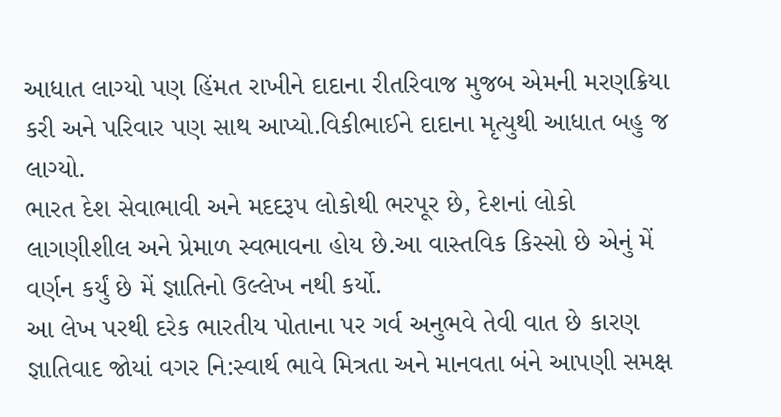આધાત લાગ્યો પણ હિંમત રાખીને દાદાના રીતરિવાજ મુજબ એમની મરણક્રિયા કરી અને પરિવાર પણ સાથ આપ્યો.વિકીભાઈને દાદાના મૃત્યુથી આધાત બહુ જ લાગ્યો.
ભારત દેશ સેવાભાવી અને મદદરૂપ લોકોથી ભરપૂર છે, દેશનાં લોકો લાગણીશીલ અને પ્રેમાળ સ્વભાવના હોય છે.આ વાસ્તવિક કિસ્સો છે એનું મેં વર્ણન કર્યું છે મેં જ્ઞાતિનો ઉલ્લેખ નથી કર્યો.
આ લેખ પરથી દરેક ભારતીય પોતાના પર ગર્વ અનુભવે તેવી વાત છે કારણ જ્ઞાતિવાદ જોયાં વગર નિ:સ્વાર્થ ભાવે મિત્રતા અને માનવતા બંને આપણી સમક્ષ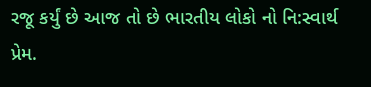રજૂ કર્યું છે આજ તો છે ભારતીય લોકો નો નિ:સ્વાર્થ પ્રેમ.